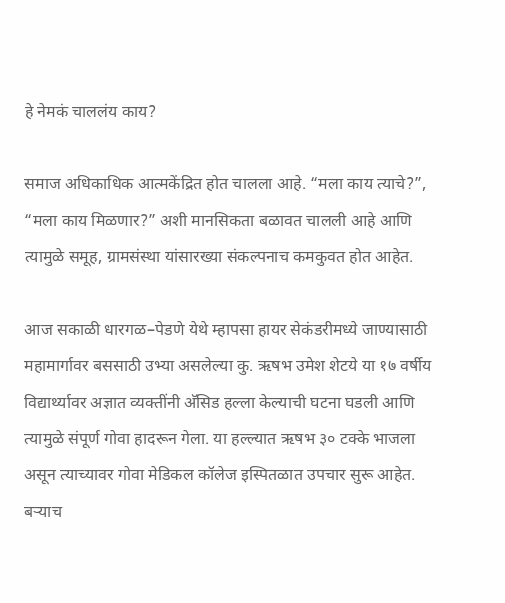हे नेमकं चाललंय काय?

समाज अधिकाधिक आत्मकेंद्रित होत चालला आहे. “मला काय त्याचे?”, “मला काय मिळणार?” अशी मानसिकता बळावत चालली आहे आणि त्यामुळे समूह, ग्रामसंस्था यांसारख्या संकल्पनाच कमकुवत होत आहेत.

आज सकाळी धारगळ–पेडणे येथे म्हापसा हायर सेकंडरीमध्ये जाण्यासाठी महामार्गावर बससाठी उभ्या असलेल्या कु. ऋषभ उमेश शेटये या १७ वर्षीय विद्यार्थ्यावर अज्ञात व्यक्तींनी अ‍ॅसिड हल्ला केल्याची घटना घडली आणि त्यामुळे संपूर्ण गोवा हादरून गेला. या हल्ल्यात ऋषभ ३० टक्के भाजला असून त्याच्यावर गोवा मेडिकल कॉलेज इस्पितळात उपचार सुरू आहेत. बऱ्याच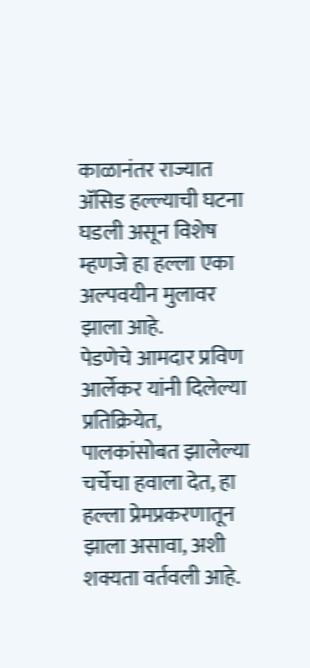काळानंतर राज्यात अ‍ॅसिड हल्ल्याची घटना घडली असून विशेष म्हणजे हा हल्ला एका अल्पवयीन मुलावर झाला आहे.
पेडणेचे आमदार प्रविण आर्लेकर यांनी दिलेल्या प्रतिक्रियेत, पालकांसोबत झालेल्या चर्चेचा हवाला देत, हा हल्ला प्रेमप्रकरणातून झाला असावा, अशी शक्यता वर्तवली आहे.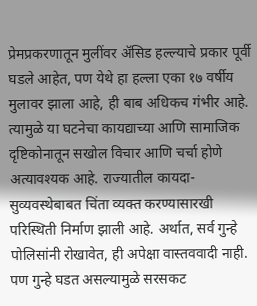प्रेमप्रकरणातून मुलींवर अ‍ॅसिड हल्ल्याचे प्रकार पूर्वी घडले आहेत, पण येथे हा हल्ला एका १७ वर्षीय मुलावर झाला आहे, ही बाब अधिकच गंभीर आहे. त्यामुळे या घटनेचा कायद्याच्या आणि सामाजिक दृष्टिकोनातून सखोल विचार आणि चर्चा होणे अत्यावश्यक आहे. राज्यातील कायदा-सुव्यवस्थेबाबत चिंता व्यक्त करण्यासारखी परिस्थिती निर्माण झाली आहे. अर्थात, सर्व गुन्हे पोलिसांनी रोखावेत, ही अपेक्षा वास्तववादी नाही. पण गुन्हे घडत असल्यामुळे सरसकट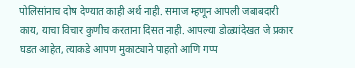पोलिसांनाच दोष देण्यात काही अर्थ नाही. समाज म्हणून आपली जबाबदारी काय, याचा विचार कुणीच करताना दिसत नाही. आपल्या डोळ्यांदेखत जे प्रकार घडत आहेत, त्याकडे आपण मुकाट्याने पाहतो आणि गप्प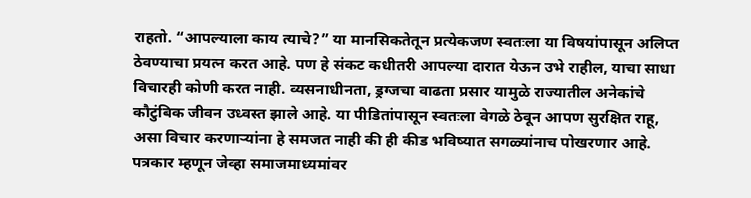राहतो. “आपल्याला काय त्याचे?” या मानसिकतेतून प्रत्येकजण स्वतःला या विषयांपासून अलिप्त ठेवण्याचा प्रयत्न करत आहे. पण हे संकट कधीतरी आपल्या दारात येऊन उभे राहील, याचा साधा विचारही कोणी करत नाही. व्यसनाधीनता, ड्रग्जचा वाढता प्रसार यामुळे राज्यातील अनेकांचे कौटुंबिक जीवन उध्वस्त झाले आहे. या पीडितांपासून स्वतःला वेगळे ठेवून आपण सुरक्षित राहू, असा विचार करणाऱ्यांना हे समजत नाही की ही कीड भविष्यात सगळ्यांनाच पोखरणार आहे. पत्रकार म्हणून जेव्हा समाजमाध्यमांवर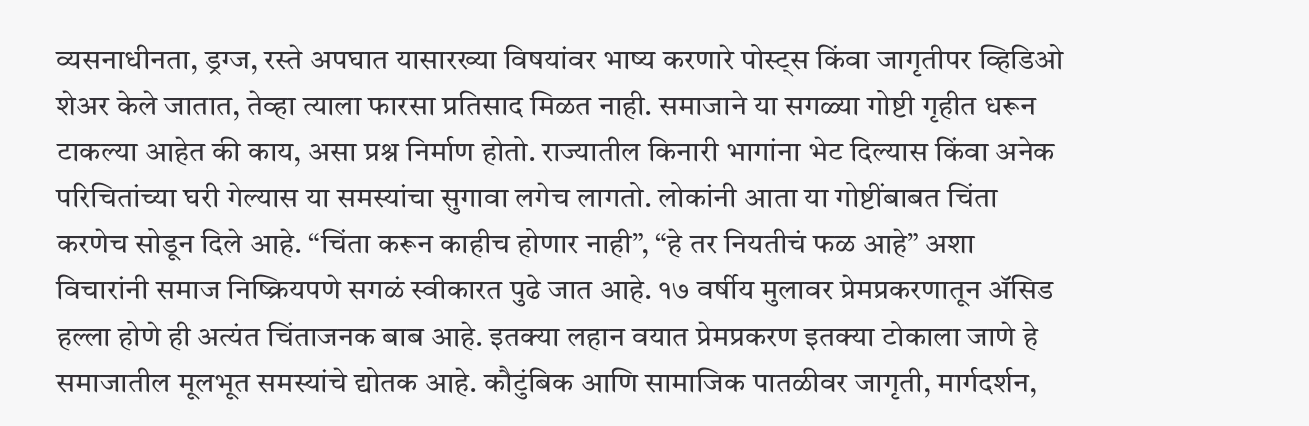व्यसनाधीनता, ड्रग्ज, रस्ते अपघात यासारख्या विषयांवर भाष्य करणारे पोस्ट्स किंवा जागृतीपर व्हिडिओ शेअर केले जातात, तेव्हा त्याला फारसा प्रतिसाद मिळत नाही. समाजाने या सगळ्या गोष्टी गृहीत धरून टाकल्या आहेत की काय, असा प्रश्न निर्माण होतो. राज्यातील किनारी भागांना भेट दिल्यास किंवा अनेक परिचितांच्या घरी गेल्यास या समस्यांचा सुगावा लगेच लागतो. लोकांनी आता या गोष्टींबाबत चिंता करणेच सोडून दिले आहे. “चिंता करून काहीच होणार नाही”, “हे तर नियतीचं फळ आहे” अशा विचारांनी समाज निष्क्रियपणे सगळं स्वीकारत पुढे जात आहे. १७ वर्षीय मुलावर प्रेमप्रकरणातून अ‍ॅसिड हल्ला होणे ही अत्यंत चिंताजनक बाब आहे. इतक्या लहान वयात प्रेमप्रकरण इतक्या टोकाला जाणे हे समाजातील मूलभूत समस्यांचे द्योतक आहे. कौटुंबिक आणि सामाजिक पातळीवर जागृती, मार्गदर्शन,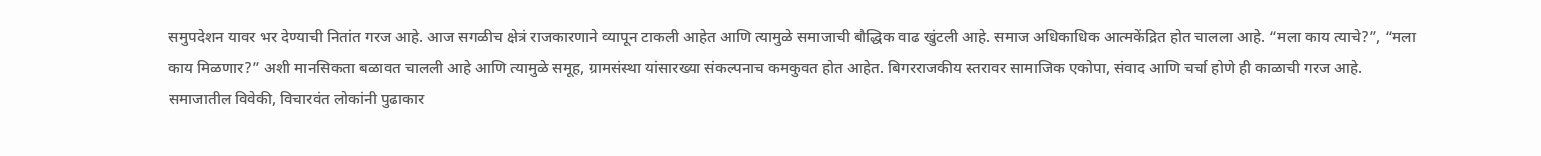समुपदेशन यावर भर देण्याची नितांत गरज आहे. आज सगळीच क्षेत्रं राजकारणाने व्यापून टाकली आहेत आणि त्यामुळे समाजाची बौद्धिक वाढ खुंटली आहे. समाज अधिकाधिक आत्मकेंद्रित होत चालला आहे. “मला काय त्याचे?”, “मला काय मिळणार?” अशी मानसिकता बळावत चालली आहे आणि त्यामुळे समूह, ग्रामसंस्था यांसारख्या संकल्पनाच कमकुवत होत आहेत. बिगरराजकीय स्तरावर सामाजिक एकोपा, संवाद आणि चर्चा होणे ही काळाची गरज आहे. समाजातील विवेकी, विचारवंत लोकांनी पुढाकार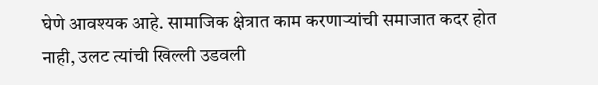घेणे आवश्यक आहे. सामाजिक क्षेत्रात काम करणाऱ्यांची समाजात कदर होत नाही, उलट त्यांची खिल्ली उडवली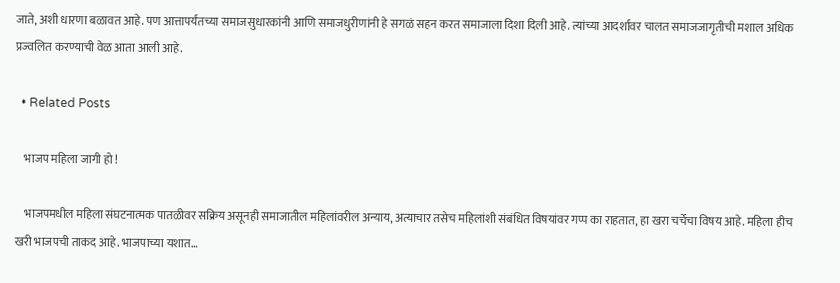जाते, अशी धारणा बळावत आहे. पण आत्तापर्यंतच्या समाजसुधारकांनी आणि समाजधुरीणांनी हे सगळं सहन करत समाजाला दिशा दिली आहे. त्यांच्या आदर्शावर चालत समाजजागृतीची मशाल अधिक प्रज्वलित करण्याची वेळ आता आली आहे.

  • Related Posts

    भाजप महिला जागी हो !

    भाजपमधील महिला संघटनात्मक पातळीवर सक्रिय असूनही समाजातील महिलांवरील अन्याय, अत्याचार तसेच महिलांशी संबंधित विषयांवर गप्प का राहतात, हा खरा चर्चेचा विषय आहे. महिला हीच खरी भाजपची ताकद आहे. भाजपाच्या यशात…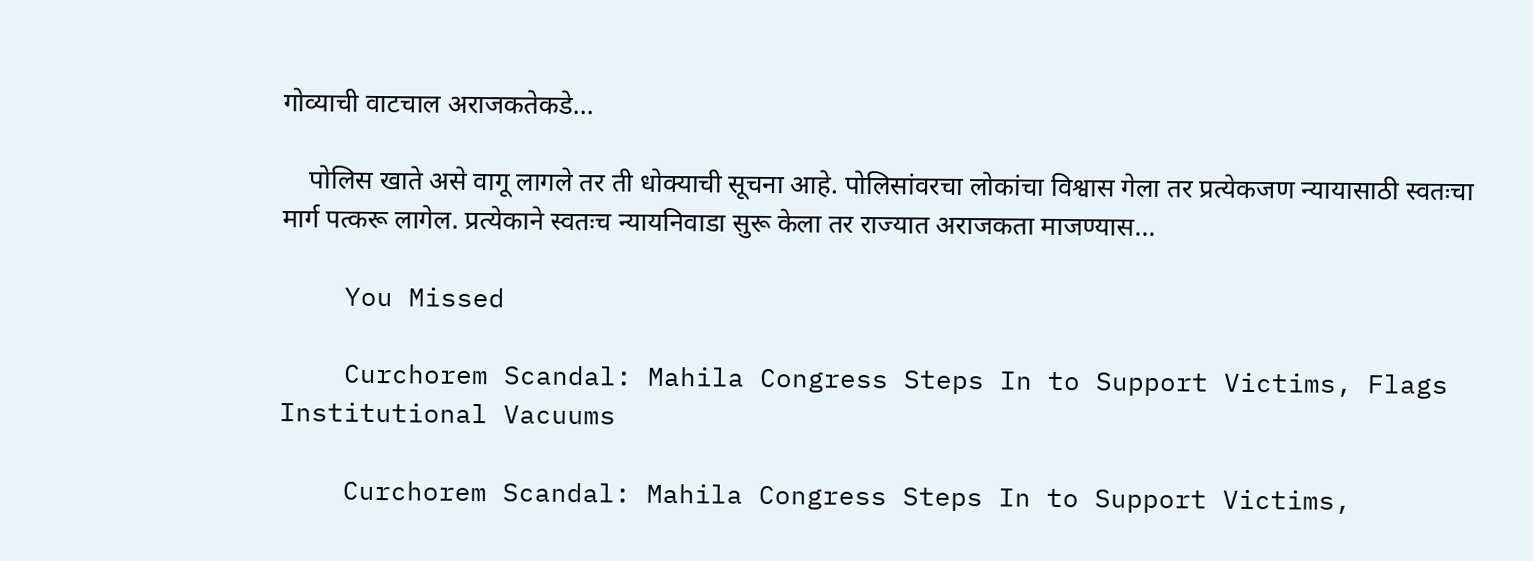गोव्याची वाटचाल अराजकतेकडे…

    पोलिस खाते असे वागू लागले तर ती धोक्याची सूचना आहे. पोलिसांवरचा लोकांचा विश्वास गेला तर प्रत्येकजण न्यायासाठी स्वतःचा मार्ग पत्करू लागेल. प्रत्येकाने स्वतःच न्यायनिवाडा सुरू केला तर राज्यात अराजकता माजण्यास…

    You Missed

    Curchorem Scandal: Mahila Congress Steps In to Support Victims, Flags Institutional Vacuums

    Curchorem Scandal: Mahila Congress Steps In to Support Victims,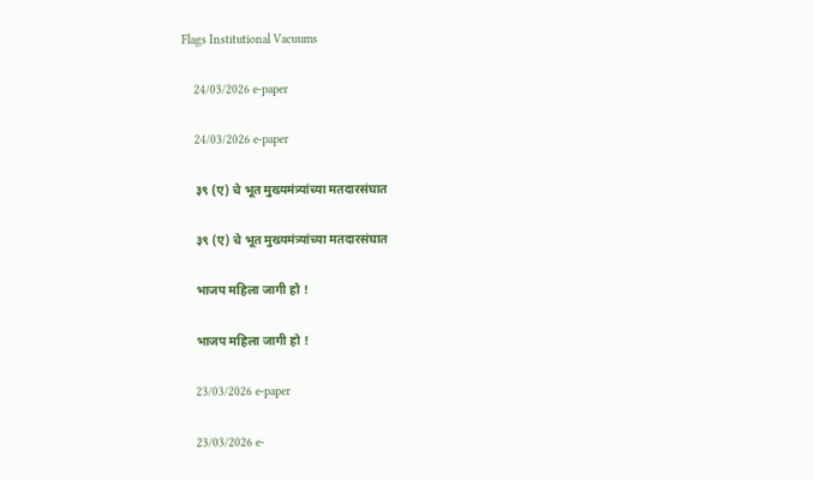Flags Institutional Vacuums

    24/03/2026 e-paper

    24/03/2026 e-paper

    ३९ (ए) चे भूत मुख्यमंत्र्यांच्या मतदारसंघात

    ३९ (ए) चे भूत मुख्यमंत्र्यांच्या मतदारसंघात

    भाजप महिला जागी हो !

    भाजप महिला जागी हो !

    23/03/2026 e-paper

    23/03/2026 e-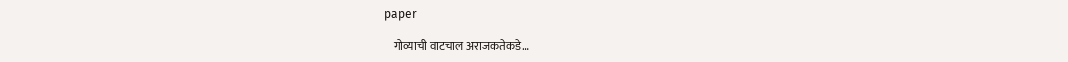paper

    गोव्याची वाटचाल अराजकतेकडे…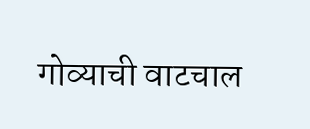गोव्याची वाटचाल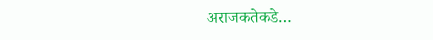अराजकतेकडे…